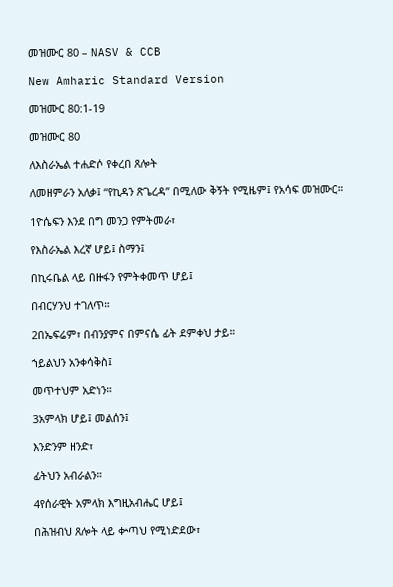መዝሙር 80 – NASV & CCB

New Amharic Standard Version

መዝሙር 80:1-19

መዝሙር 80

ለእስራኤል ተሐድሶ የቀረበ ጸሎት

ለመዘምራን አለቃ፤ “የኪዳን ጽጌረዳ” በሚለው ቅኝት የሚዜም፤ የአሳፍ መዝሙር።

1ዮሴፍን እንደ በግ መንጋ የምትመራ፣

የእስራኤል እረኛ ሆይ፤ ስማን፤

በኪሩቤል ላይ በዙፋን የምትቀመጥ ሆይ፤

በብርሃንህ ተገለጥ።

2በኤፍሬም፣ በብንያምና በምናሴ ፊት ደምቀህ ታይ።

ኀይልህን አንቀሳቅስ፤

መጥተህም አድነን።

3አምላክ ሆይ፤ መልሰን፤

እንድንም ዘንድ፣

ፊትህን አብራልን።

4የሰራዊት አምላክ እግዚአብሔር ሆይ፤

በሕዝብህ ጸሎት ላይ ቍጣህ የሚነድደው፣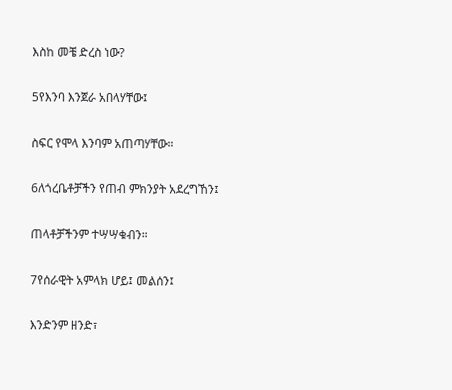እስከ መቼ ድረስ ነው?

5የእንባ እንጀራ አበላሃቸው፤

ስፍር የሞላ እንባም አጠጣሃቸው።

6ለጎረቤቶቻችን የጠብ ምክንያት አደረግኸን፤

ጠላቶቻችንም ተሣሣቁብን።

7የሰራዊት አምላክ ሆይ፤ መልሰን፤

እንድንም ዘንድ፣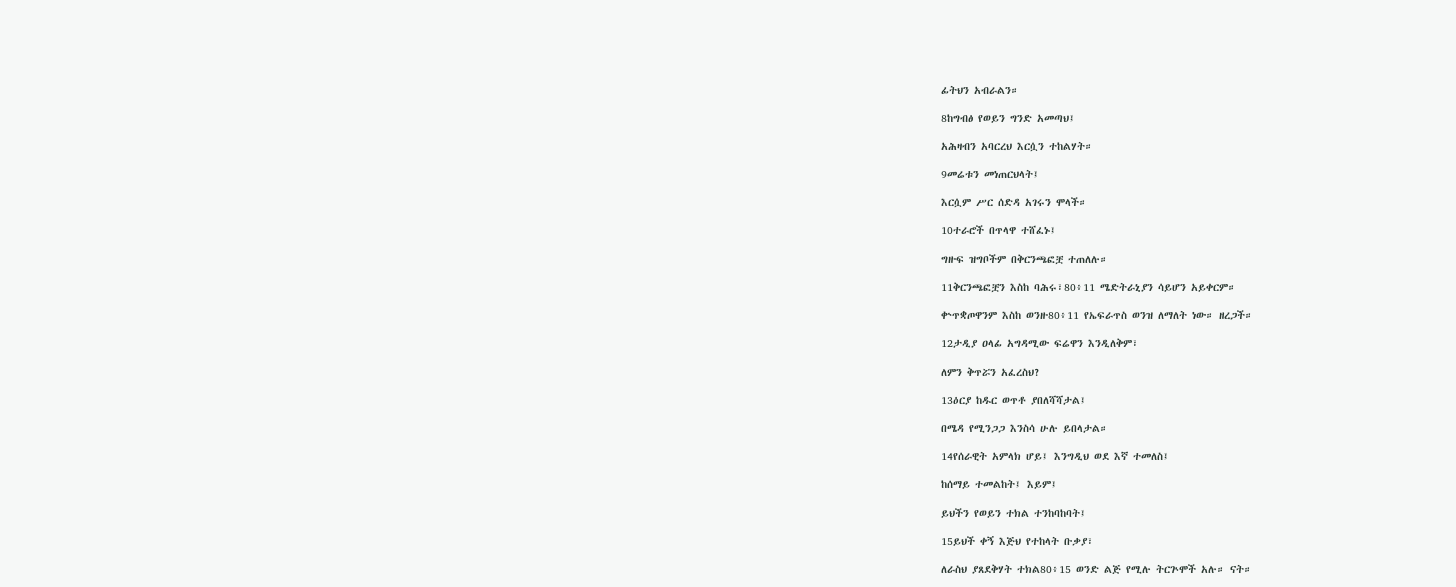ፊትህን አብራልን።

8ከግብፅ የወይን ግንድ አመጣህ፤

አሕዛብን አባርረህ እርሷን ተከልሃት።

9መሬቱን መነጠርህላት፤

እርሷም ሥር ሰድዳ አገሩን ሞላች።

10ተራሮች በጥላዋ ተሸፈኑ፤

ግዙፍ ዝግቦችም በቅርንጫፎቿ ተጠለሉ።

11ቅርንጫፎቿን እስከ ባሕሩ፣80፥11 ሜድትራኒያን ሳይሆን አይቀርም።

ቍጥቋጦዋንም እስከ ወንዙ80፥11 የኤፍራጥስ ወንዝ ለማለት ነው። ዘረጋች።

12ታዲያ ዐላፊ አግዳሚው ፍሬዋን እንዲለቅም፣

ለምን ቅጥሯን አፈረስህ?

13ዕርያ ከዱር ወጥቶ ያበለሻሻታል፤

በሜዳ የሚንጋጋ እንስሳ ሁሉ ይበላታል።

14የሰራዊት አምላክ ሆይ፤ እንግዲህ ወደ እኛ ተመለስ፤

ከሰማይ ተመልከት፤ እይም፤

ይህችን የወይን ተክል ተንከባከባት፤

15ይህች ቀኝ እጅህ የተከላት ቡቃያ፣

ለራስህ ያጸደቅሃት ተክል80፥15 ወንድ ልጅ የሚሉ ትርጕሞች አሉ። ናት።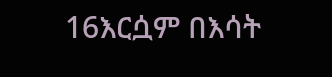16እርሷም በእሳት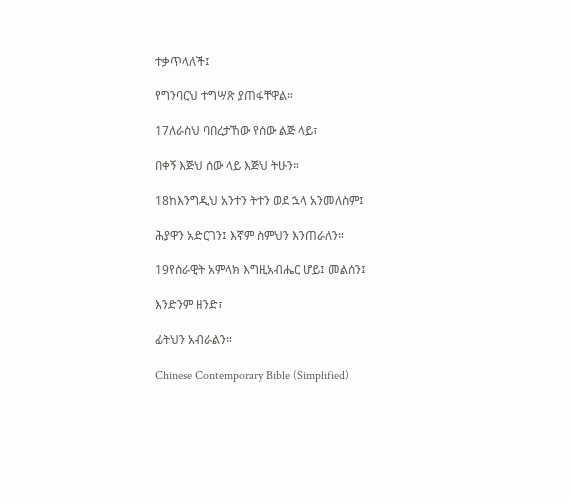ተቃጥላለች፤

የግንባርህ ተግሣጽ ያጠፋቸዋል።

17ለራስህ ባበረታኸው የሰው ልጅ ላይ፣

በቀኝ እጅህ ሰው ላይ እጅህ ትሁን።

18ከእንግዲህ አንተን ትተን ወደ ኋላ አንመለስም፤

ሕያዋን አድርገን፤ እኛም ስምህን እንጠራለን።

19የሰራዊት አምላክ እግዚአብሔር ሆይ፤ መልሰን፤

እንድንም ዘንድ፣

ፊትህን አብራልን።

Chinese Contemporary Bible (Simplified)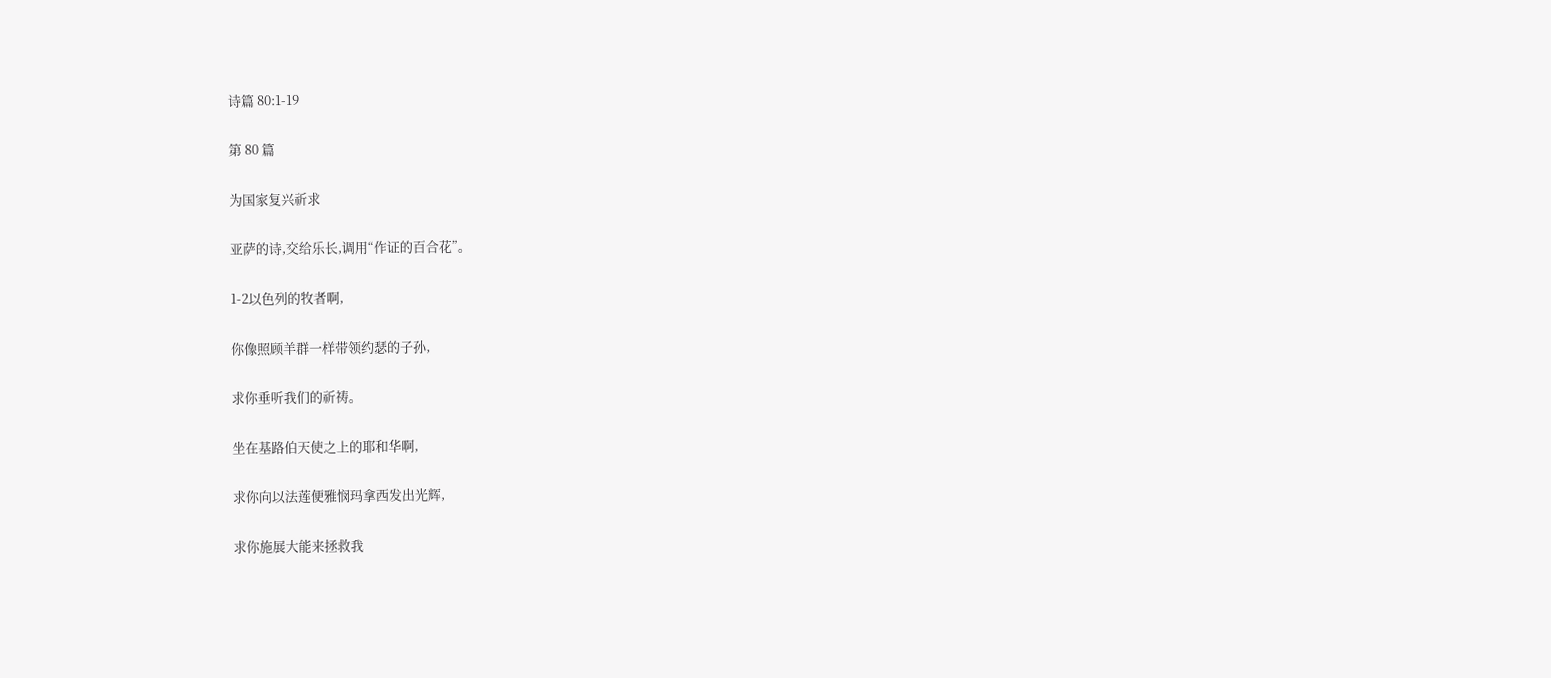诗篇 80:1-19

第 80 篇

为国家复兴祈求

亚萨的诗,交给乐长,调用“作证的百合花”。

1-2以色列的牧者啊,

你像照顾羊群一样带领约瑟的子孙,

求你垂听我们的祈祷。

坐在基路伯天使之上的耶和华啊,

求你向以法莲便雅悯玛拿西发出光辉,

求你施展大能来拯救我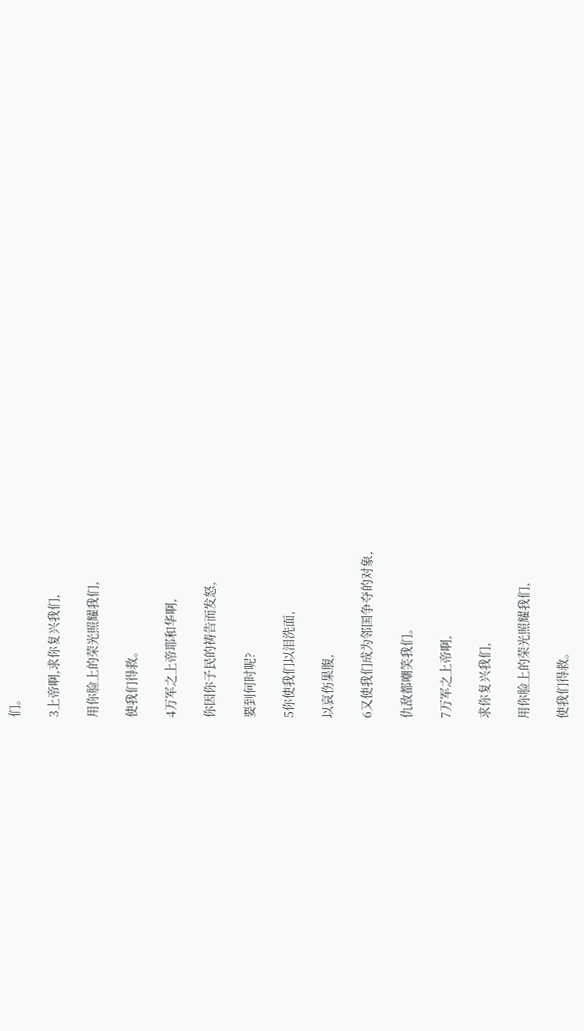们。

3上帝啊,求你复兴我们,

用你脸上的荣光照耀我们,

使我们得救。

4万军之上帝耶和华啊,

你因你子民的祷告而发怒,

要到何时呢?

5你使我们以泪洗面,

以哀伤果腹,

6又使我们成为邻国争夺的对象,

仇敌都嘲笑我们。

7万军之上帝啊,

求你复兴我们,

用你脸上的荣光照耀我们,

使我们得救。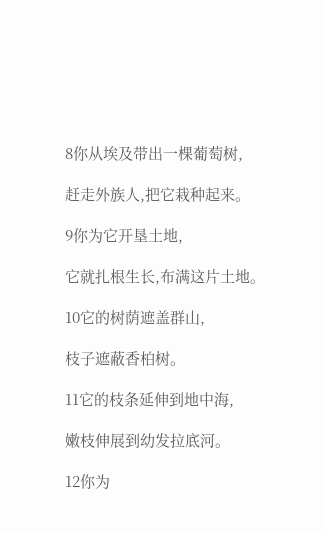8你从埃及带出一棵葡萄树,

赶走外族人,把它栽种起来。

9你为它开垦土地,

它就扎根生长,布满这片土地。

10它的树荫遮盖群山,

枝子遮蔽香柏树。

11它的枝条延伸到地中海,

嫩枝伸展到幼发拉底河。

12你为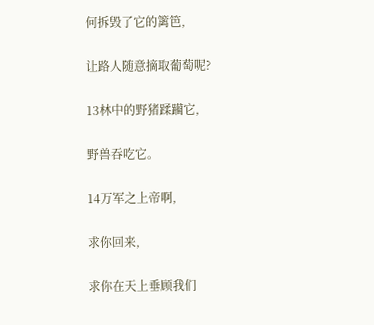何拆毁了它的篱笆,

让路人随意摘取葡萄呢?

13林中的野猪蹂躏它,

野兽吞吃它。

14万军之上帝啊,

求你回来,

求你在天上垂顾我们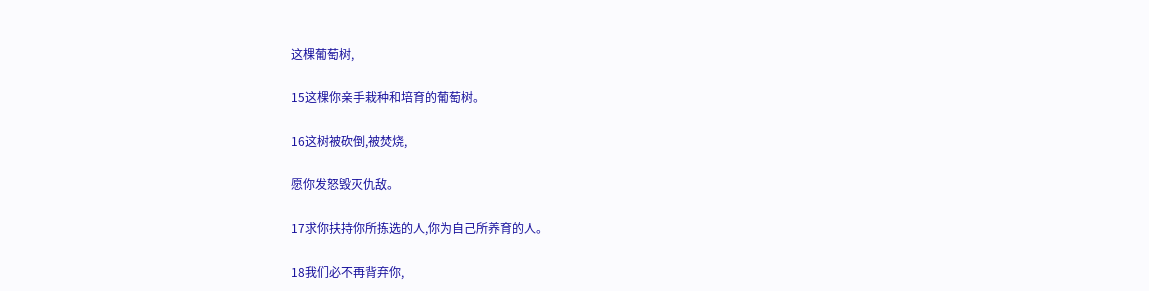这棵葡萄树,

15这棵你亲手栽种和培育的葡萄树。

16这树被砍倒,被焚烧,

愿你发怒毁灭仇敌。

17求你扶持你所拣选的人,你为自己所养育的人。

18我们必不再背弃你,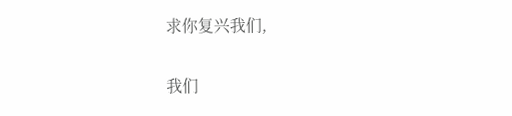求你复兴我们,

我们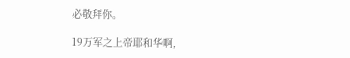必敬拜你。

19万军之上帝耶和华啊,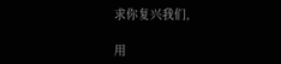求你复兴我们,

用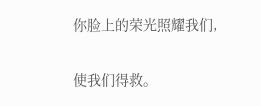你脸上的荣光照耀我们,

使我们得救。